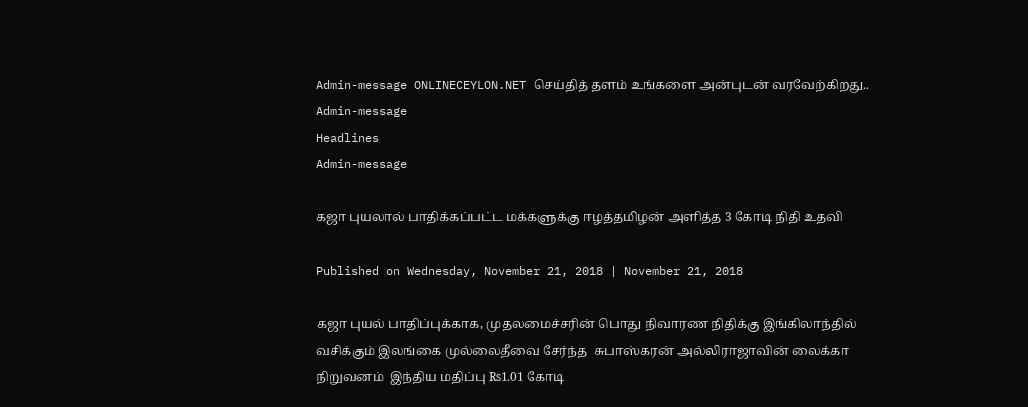Admin-message ONLINECEYLON.NET செய்தித் தளம் உங்களை அன்புடன் வரவேற்கிறது.. Admin-message
Headlines
Admin-message

கஜா புயலால் பாதிக்கப்பட்ட மக்களுக்கு ஈழத்தமிழன் அளித்த 3 கோடி நிதி உதவி

Published on Wednesday, November 21, 2018 | November 21, 2018

கஜா புயல் பாதிப்புக்காக, முதலமைச்சரின் பொது நிவாரண நிதிக்கு இங்கிலாந்தில் வசிக்கும் இலங்கை முல்லைதீவை சேர்ந்த  சுபாஸ்கரன் அல்லிராஜாவின் லைக்கா நிறுவனம்  இந்திய மதிப்பு ₨1.01 கோடி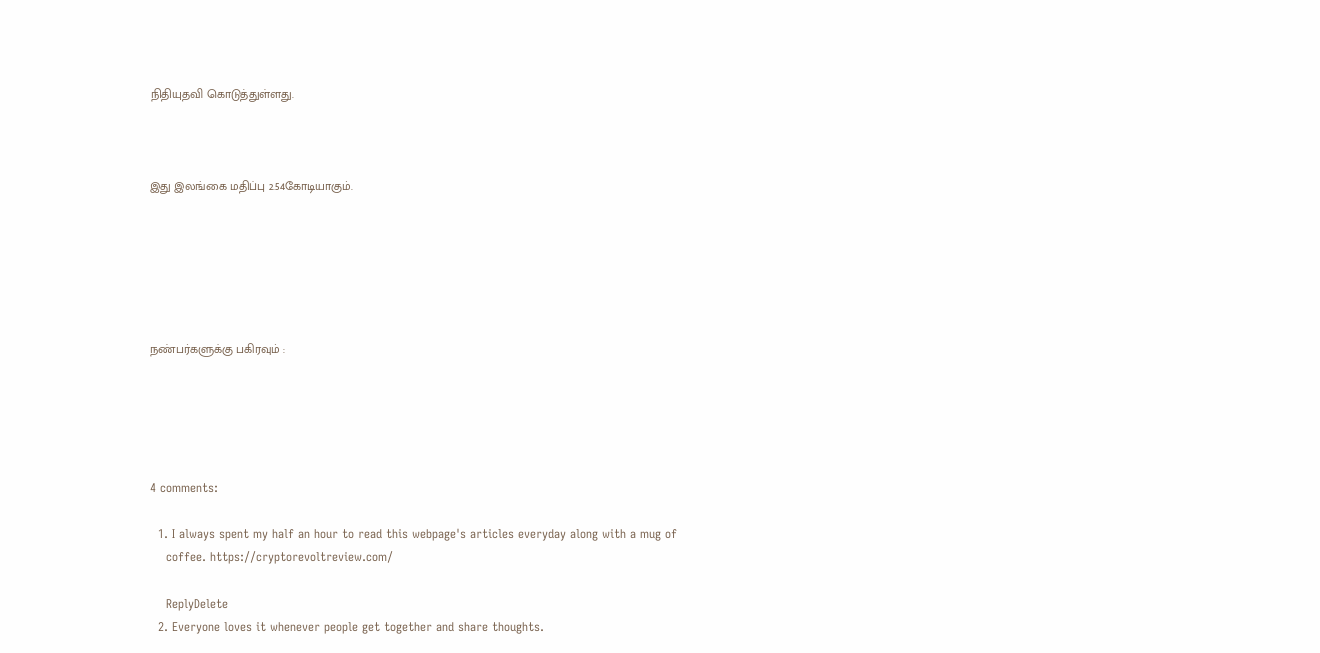நிதியுதவி கொடுத்துள்ளது.



இது இலங்கை மதிப்பு 2.54கோடியாகும்.






நண்பர்களுக்கு பகிரவும் :





4 comments:

  1. I always spent my half an hour to read this webpage's articles everyday along with a mug of
    coffee. https://cryptorevoltreview.com/

    ReplyDelete
  2. Everyone loves it whenever people get together and share thoughts.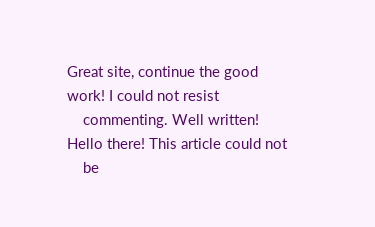Great site, continue the good work! I could not resist
    commenting. Well written! Hello there! This article could not
    be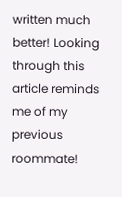written much better! Looking through this article reminds me of my previous roommate!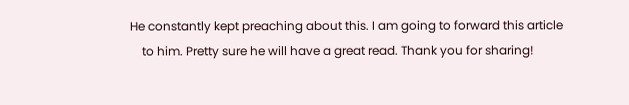He constantly kept preaching about this. I am going to forward this article
    to him. Pretty sure he will have a great read. Thank you for sharing!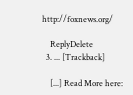http://foxnews.org/

    ReplyDelete
  3. ... [Trackback]

    [...] Read More here: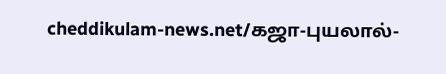cheddikulam-news.net/கஜா-புயலால்-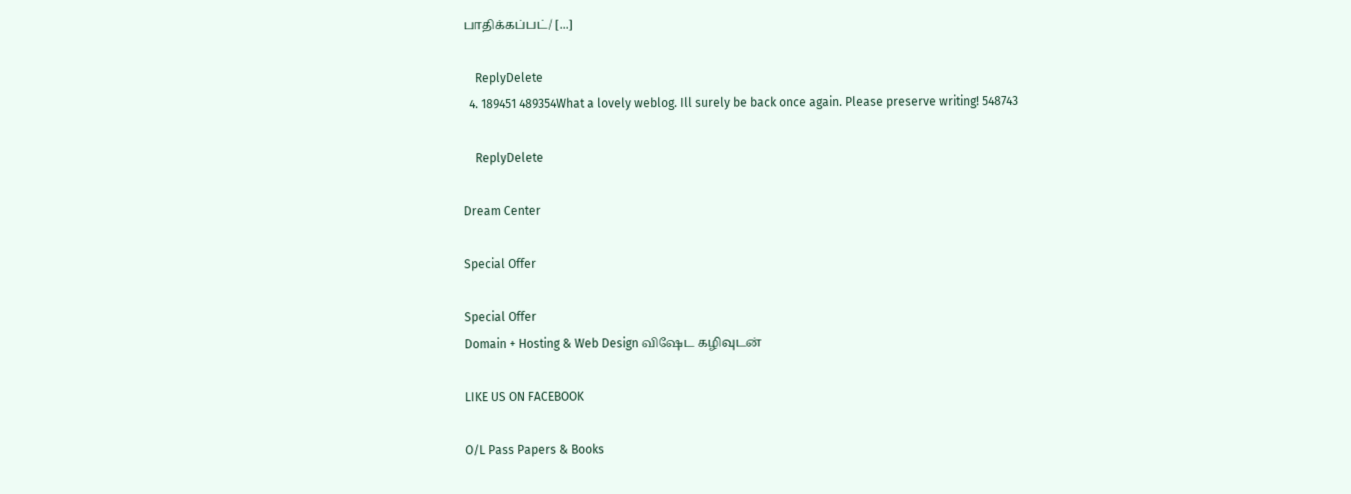பாதிக்கப்பட்/ [...]

    ReplyDelete
  4. 189451 489354What a lovely weblog. Ill surely be back once again. Please preserve writing! 548743

    ReplyDelete

Dream Center

Special Offer

Special Offer
Domain + Hosting & Web Design விஷேட கழிவுடன்

LIKE US ON FACEBOOK

O/L Pass Papers & Books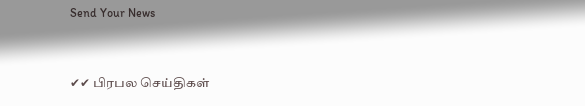Send Your News


✔✔ பிரபல செய்திகள்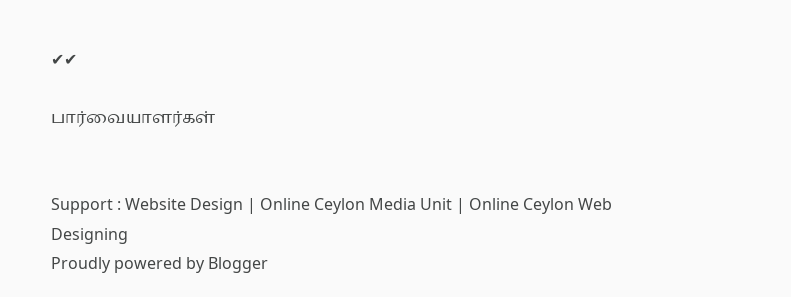✔✔

பார்வையாளர்கள்


Support : Website Design | Online Ceylon Media Unit | Online Ceylon Web Designing
Proudly powered by Blogger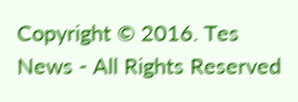Copyright © 2016. Tes News - All Rights Reserved